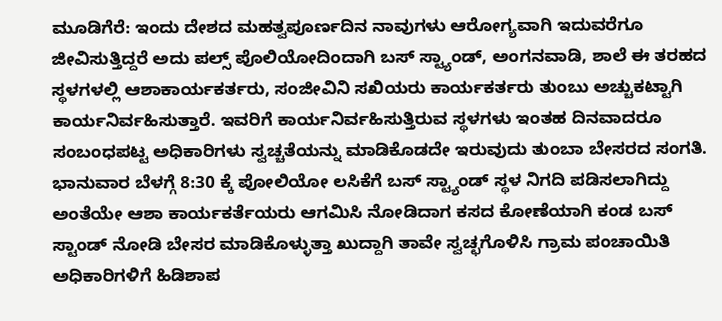ಮೂಡಿಗೆರೆ: ಇಂದು ದೇಶದ ಮಹತ್ವಪೂರ್ಣದಿನ ನಾವುಗಳು ಆರೋಗ್ಯವಾಗಿ ಇದುವರೆಗೂ ಜೀವಿಸುತ್ತಿದ್ದರೆ ಅದು ಪಲ್ಸ್ ಪೊಲಿಯೋದಿಂದಾಗಿ ಬಸ್ ಸ್ಟ್ಯಾಂಡ್, ಅಂಗನವಾಡಿ, ಶಾಲೆ ಈ ತರಹದ ಸ್ಥಳಗಳಲ್ಲಿ ಆಶಾಕಾರ್ಯಕರ್ತರು, ಸಂಜೀವಿನಿ ಸಖಿಯರು ಕಾರ್ಯಕರ್ತರು ತುಂಬು ಅಚ್ಚುಕಟ್ಟಾಗಿ ಕಾರ್ಯನಿರ್ವಹಿಸುತ್ತಾರೆ. ಇವರಿಗೆ ಕಾರ್ಯನಿರ್ವಹಿಸುತ್ತಿರುವ ಸ್ಥಳಗಳು ಇಂತಹ ದಿನವಾದರೂ ಸಂಬಂಧಪಟ್ಟ ಅಧಿಕಾರಿಗಳು ಸ್ವಚ್ಚತೆಯನ್ನು ಮಾಡಿಕೊಡದೇ ಇರುವುದು ತುಂಬಾ ಬೇಸರದ ಸಂಗತಿ.
ಭಾನುವಾರ ಬೆಳಗ್ಗೆ 8:30 ಕ್ಕೆ ಪೋಲಿಯೋ ಲಸಿಕೆಗೆ ಬಸ್ ಸ್ಟ್ಯಾಂಡ್ ಸ್ಥಳ ನಿಗದಿ ಪಡಿಸಲಾಗಿದ್ದು ಅಂತೆಯೇ ಆಶಾ ಕಾರ್ಯಕರ್ತೆಯರು ಆಗಮಿಸಿ ನೋಡಿದಾಗ ಕಸದ ಕೋಣೆಯಾಗಿ ಕಂಡ ಬಸ್ ಸ್ಟಾಂಡ್ ನೋಡಿ ಬೇಸರ ಮಾಡಿಕೊಳ್ಳುತ್ತಾ ಖುದ್ದಾಗಿ ತಾವೇ ಸ್ವಚ್ಛಗೊಳಿಸಿ ಗ್ರಾಮ ಪಂಚಾಯಿತಿ ಅಧಿಕಾರಿಗಳಿಗೆ ಹಿಡಿಶಾಪ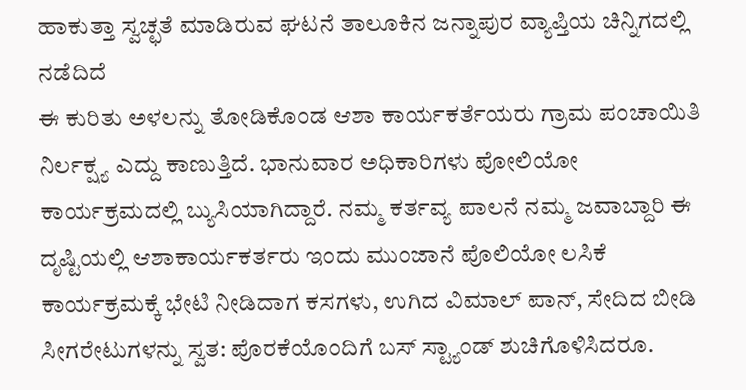ಹಾಕುತ್ತಾ ಸ್ವಚ್ಛತೆ ಮಾಡಿರುವ ಘಟನೆ ತಾಲೂಕಿನ ಜನ್ನಾಪುರ ವ್ಯಾಪ್ತಿಯ ಚಿನ್ನಿಗದಲ್ಲಿ ನಡೆದಿದೆ
ಈ ಕುರಿತು ಅಳಲನ್ನು ತೋಡಿಕೊಂಡ ಆಶಾ ಕಾರ್ಯಕರ್ತೆಯರು ಗ್ರಾಮ ಪಂಚಾಯಿತಿ ನಿರ್ಲಕ್ಷ್ಯ ಎದ್ದು ಕಾಣುತ್ತಿದೆ. ಭಾನುವಾರ ಅಧಿಕಾರಿಗಳು ಪೋಲಿಯೋ ಕಾರ್ಯಕ್ರಮದಲ್ಲಿ ಬ್ಯುಸಿಯಾಗಿದ್ದಾರೆ. ನಮ್ಮ ಕರ್ತವ್ಯ ಪಾಲನೆ ನಮ್ಮ ಜವಾಬ್ದಾರಿ ಈ ದೃಷ್ಟಿಯಲ್ಲಿ ಆಶಾಕಾರ್ಯಕರ್ತರು ಇಂದು ಮುಂಜಾನೆ ಪೊಲಿಯೋ ಲಸಿಕೆ ಕಾರ್ಯಕ್ರಮಕ್ಕೆ ಭೇಟಿ ನೀಡಿದಾಗ ಕಸಗಳು, ಉಗಿದ ವಿಮಾಲ್ ಪಾನ್, ಸೇದಿದ ಬೀಡಿ ಸೀಗರೇಟುಗಳನ್ನು ಸ್ವತ: ಪೊರಕೆಯೊಂದಿಗೆ ಬಸ್ ಸ್ಟ್ಯಾಂಡ್ ಶುಚಿಗೊಳಿಸಿದರೂ.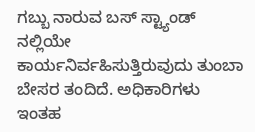ಗಬ್ಬು ನಾರುವ ಬಸ್ ಸ್ಟ್ಯಾಂಡ್ ನಲ್ಲಿಯೇ ಕಾರ್ಯನಿರ್ವಹಿಸುತ್ತಿರುವುದು ತುಂಬಾ ಬೇಸರ ತಂದಿದೆ. ಅಧಿಕಾರಿಗಳು ಇಂತಹ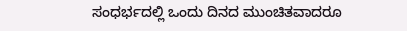ಸಂಧರ್ಭದಲ್ಲಿ ಒಂದು ದಿನದ ಮುಂಚಿತವಾದರೂ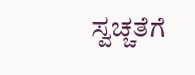ಸ್ವಚ್ಚತೆಗೆ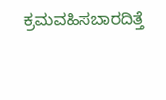ಕ್ರಮವಹಿಸಬಾರದಿತ್ತೆ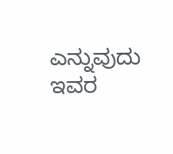ಎನ್ನುವುದು ಇವರ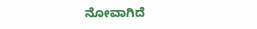ನೋವಾಗಿದೆ